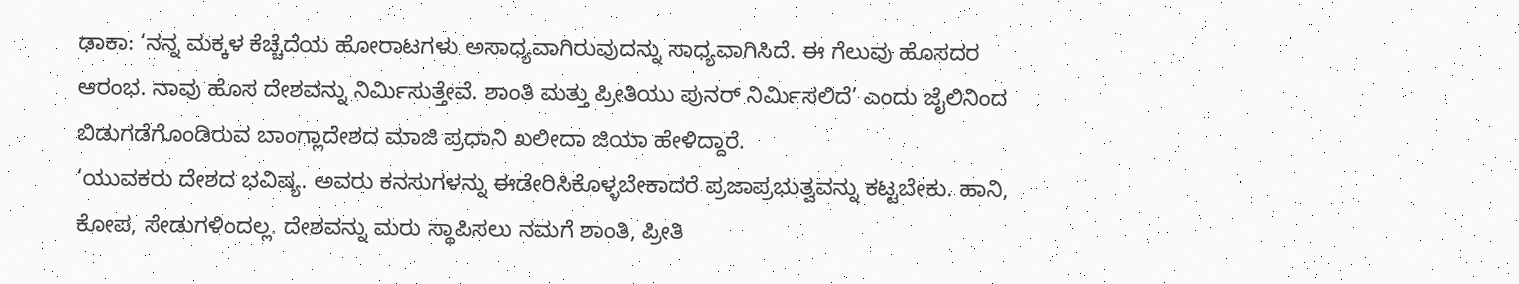ಢಾಕಾ: ‘ನನ್ನ ಮಕ್ಕಳ ಕೆಚ್ಚೆದೆಯ ಹೋರಾಟಗಳು ಅಸಾಧ್ಯವಾಗಿರುವುದನ್ನು ಸಾಧ್ಯವಾಗಿಸಿದೆ. ಈ ಗೆಲುವು ಹೊಸದರ ಆರಂಭ. ನಾವು ಹೊಸ ದೇಶವನ್ನು ನಿರ್ಮಿಸುತ್ತೇವೆ. ಶಾಂತಿ ಮತ್ತು ಪ್ರೀತಿಯು ಪುನರ್ ನಿರ್ಮಿಸಲಿದೆ’ ಎಂದು ಜೈಲಿನಿಂದ ಬಿಡುಗಡೆಗೊಂಡಿರುವ ಬಾಂಗ್ಲಾದೇಶದ ಮಾಜಿ ಪ್ರಧಾನಿ ಖಲೀದಾ ಜಿಯಾ ಹೇಳಿದ್ದಾರೆ.
‘ಯುವಕರು ದೇಶದ ಭವಿಷ್ಯ. ಅವರು ಕನಸುಗಳನ್ನು ಈಡೇರಿಸಿಕೊಳ್ಳಬೇಕಾದರೆ ಪ್ರಜಾಪ್ರಭುತ್ವವನ್ನು ಕಟ್ಟಬೇಕು. ಹಾನಿ, ಕೋಪ, ಸೇಡುಗಳಿಂದಲ್ಲ. ದೇಶವನ್ನು ಮರು ಸ್ಥಾಪಿಸಲು ನಮಗೆ ಶಾಂತಿ, ಪ್ರೀತಿ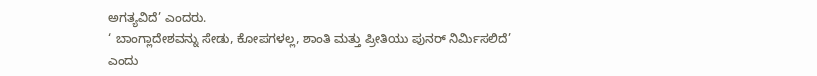ಅಗತ್ಯವಿದೆ’ ಎಂದರು.
‘ ಬಾಂಗ್ಲಾದೇಶವನ್ನು ಸೇಡು, ಕೋಪಗಳಲ್ಲ, ಶಾಂತಿ ಮತ್ತು ಪ್ರೀತಿಯು ಪುನರ್ ನಿರ್ಮಿಸಲಿದೆ’ ಎಂದು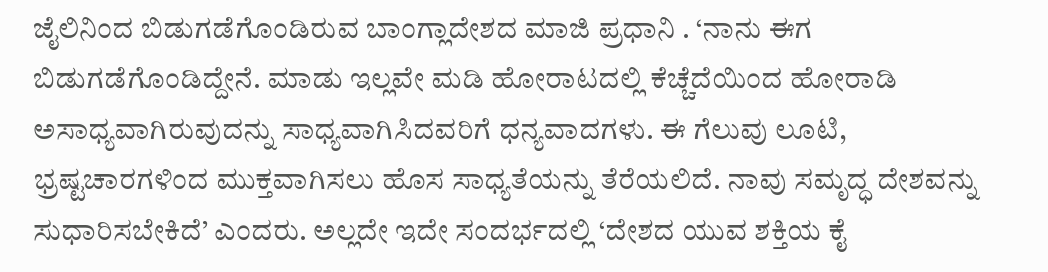ಜೈಲಿನಿಂದ ಬಿಡುಗಡೆಗೊಂಡಿರುವ ಬಾಂಗ್ಲಾದೇಶದ ಮಾಜಿ ಪ್ರಧಾನಿ . ‘ನಾನು ಈಗ ಬಿಡುಗಡೆಗೊಂಡಿದ್ದೇನೆ. ಮಾಡು ಇಲ್ಲವೇ ಮಡಿ ಹೋರಾಟದಲ್ಲಿ ಕೆಚ್ಚೆದೆಯಿಂದ ಹೋರಾಡಿ ಅಸಾಧ್ಯವಾಗಿರುವುದನ್ನು ಸಾಧ್ಯವಾಗಿಸಿದವರಿಗೆ ಧನ್ಯವಾದಗಳು. ಈ ಗೆಲುವು ಲೂಟಿ, ಭ್ರಷ್ಟಚಾರಗಳಿಂದ ಮುಕ್ತವಾಗಿಸಲು ಹೊಸ ಸಾಧ್ಯತೆಯನ್ನು ತೆರೆಯಲಿದೆ. ನಾವು ಸಮೃದ್ಧ ದೇಶವನ್ನು ಸುಧಾರಿಸಬೇಕಿದೆ’ ಎಂದರು. ಅಲ್ಲದೇ ಇದೇ ಸಂದರ್ಭದಲ್ಲಿ ‘ದೇಶದ ಯುವ ಶಕ್ತಿಯ ಕೈ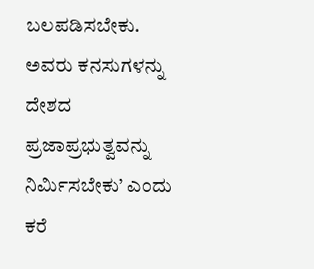ಬಲಪಡಿಸಬೇಕು. ಅವರು ಕನಸುಗಳನ್ನು ದೇಶದ ಪ್ರಜಾಪ್ರಭುತ್ವವನ್ನು ನಿರ್ಮಿಸಬೇಕು’ ಎಂದು ಕರೆ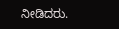ನೀಡಿದರು.